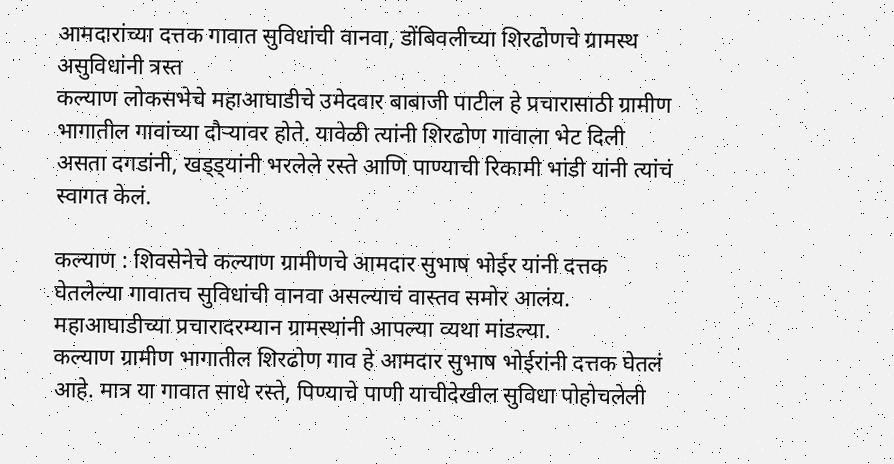आमदारांच्या दत्तक गावात सुविधांची वानवा, डोंबिवलीच्या शिरढोणचे ग्रामस्थ असुविधांनी त्रस्त
कल्याण लोकसभेचे महाआघाडीचे उमेदवार बाबाजी पाटील हे प्रचारासाठी ग्रामीण भागातील गावांच्या दौऱ्यावर होते. यावेळी त्यांनी शिरढोण गावाला भेट दिली असता दगडांनी, खड्ड्यांनी भरलेले रस्ते आणि पाण्याची रिकामी भांडी यांनी त्यांचं स्वागत केलं.

कल्याण : शिवसेनेचे कल्याण ग्रामीणचे आमदार सुभाष भोईर यांनी दत्तक घेतलेल्या गावातच सुविधांची वानवा असल्याचं वास्तव समोर आलंय. महाआघाडीच्या प्रचारादरम्यान ग्रामस्थांनी आपल्या व्यथा मांडल्या.
कल्याण ग्रामीण भागातील शिरढोण गाव हे आमदार सुभाष भोईरांनी दत्तक घेतलं आहे. मात्र या गावात साधे रस्ते, पिण्याचे पाणी याचीदेखील सुविधा पोहोचलेली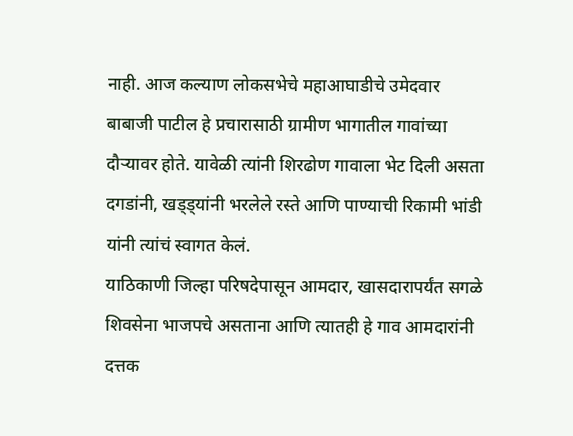नाही. आज कल्याण लोकसभेचे महाआघाडीचे उमेदवार बाबाजी पाटील हे प्रचारासाठी ग्रामीण भागातील गावांच्या दौऱ्यावर होते. यावेळी त्यांनी शिरढोण गावाला भेट दिली असता दगडांनी, खड्ड्यांनी भरलेले रस्ते आणि पाण्याची रिकामी भांडी यांनी त्यांचं स्वागत केलं.
याठिकाणी जिल्हा परिषदेपासून आमदार, खासदारापर्यंत सगळे शिवसेना भाजपचे असताना आणि त्यातही हे गाव आमदारांनी दत्तक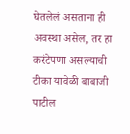घेतलेलं असताना ही अवस्था असेल, तर हा करंटेपणा असल्याची टीका यावेळी बाबाजी पाटील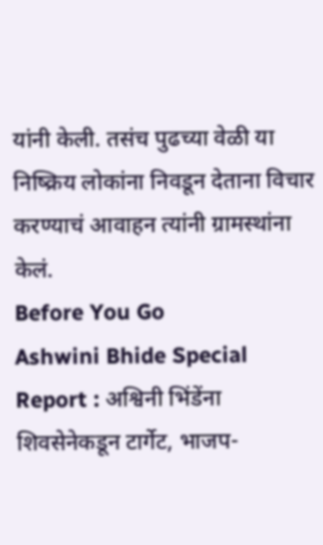यांनी केली. तसंच पुढच्या वेळी या निष्क्रिय लोकांना निवडून देताना विचार करण्याचं आवाहन त्यांनी ग्रामस्थांना केलं.
Before You Go
Ashwini Bhide Special Report : अश्विनी भिंडेंना शिवसेनेकडून टार्गेट, भाजप-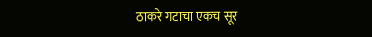ठाकरे गटाचा एकच सूर